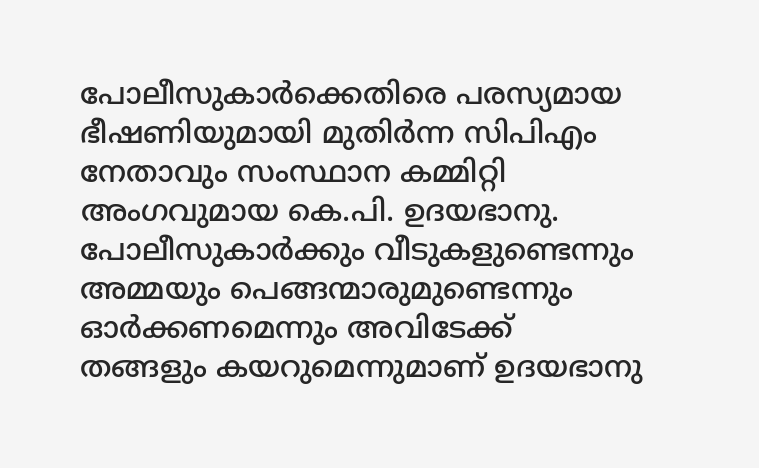പോലീസുകാർക്കെതിരെ പരസ്യമായ ഭീഷണിയുമായി മുതിർന്ന സിപിഎം നേതാവും സംസ്ഥാന കമ്മിറ്റി അംഗവുമായ കെ.പി. ഉദയഭാനു. പോലീസുകാർക്കും വീടുകളുണ്ടെന്നും അമ്മയും പെങ്ങന്മാരുമുണ്ടെന്നും ഓർക്കണമെന്നും അവിടേക്ക് തങ്ങളും കയറുമെന്നുമാണ് ഉദയഭാനു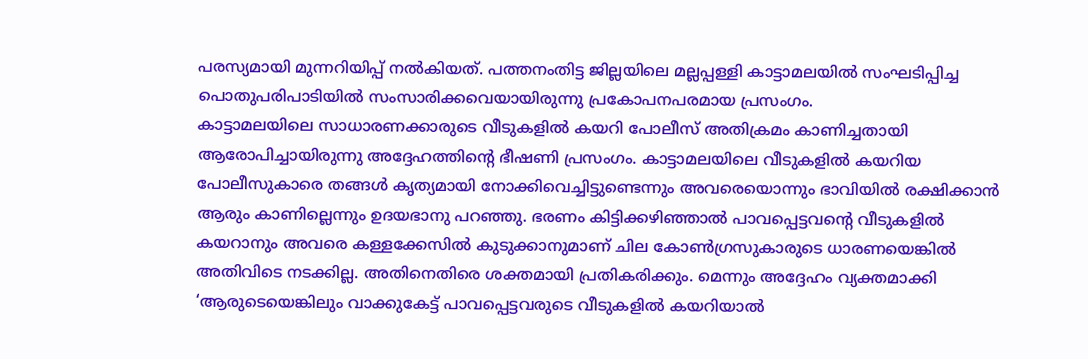പരസ്യമായി മുന്നറിയിപ്പ് നൽകിയത്. പത്തനംതിട്ട ജില്ലയിലെ മല്ലപ്പള്ളി കാട്ടാമലയിൽ സംഘടിപ്പിച്ച പൊതുപരിപാടിയിൽ സംസാരിക്കവെയായിരുന്നു പ്രകോപനപരമായ പ്രസംഗം.
കാട്ടാമലയിലെ സാധാരണക്കാരുടെ വീടുകളിൽ കയറി പോലീസ് അതിക്രമം കാണിച്ചതായി ആരോപിച്ചായിരുന്നു അദ്ദേഹത്തിന്റെ ഭീഷണി പ്രസംഗം. കാട്ടാമലയിലെ വീടുകളിൽ കയറിയ പോലീസുകാരെ തങ്ങൾ കൃത്യമായി നോക്കിവെച്ചിട്ടുണ്ടെന്നും അവരെയൊന്നും ഭാവിയിൽ രക്ഷിക്കാൻ ആരും കാണില്ലെന്നും ഉദയഭാനു പറഞ്ഞു. ഭരണം കിട്ടിക്കഴിഞ്ഞാൽ പാവപ്പെട്ടവന്റെ വീടുകളിൽ കയറാനും അവരെ കള്ളക്കേസിൽ കുടുക്കാനുമാണ് ചില കോൺഗ്രസുകാരുടെ ധാരണയെങ്കിൽ അതിവിടെ നടക്കില്ല. അതിനെതിരെ ശക്തമായി പ്രതികരിക്കും. മെന്നും അദ്ദേഹം വ്യക്തമാക്കി ‘ആരുടെയെങ്കിലും വാക്കുകേട്ട് പാവപ്പെട്ടവരുടെ വീടുകളിൽ കയറിയാൽ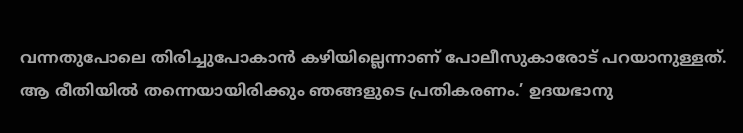വന്നതുപോലെ തിരിച്ചുപോകാൻ കഴിയില്ലെന്നാണ് പോലീസുകാരോട് പറയാനുള്ളത്. ആ രീതിയിൽ തന്നെയായിരിക്കും ഞങ്ങളുടെ പ്രതികരണം.’ ഉദയഭാനു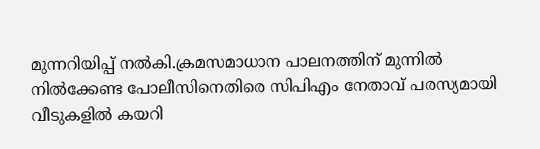മുന്നറിയിപ്പ് നൽകി.ക്രമസമാധാന പാലനത്തിന് മുന്നിൽ നിൽക്കേണ്ട പോലീസിനെതിരെ സിപിഎം നേതാവ് പരസ്യമായി വീടുകളിൽ കയറി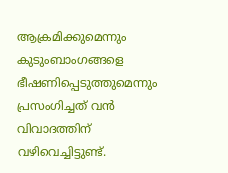ആക്രമിക്കുമെന്നും കുടുംബാംഗങ്ങളെ ഭീഷണിപ്പെടുത്തുമെന്നും പ്രസംഗിച്ചത് വൻ വിവാദത്തിന് വഴിവെച്ചിട്ടുണ്ട്.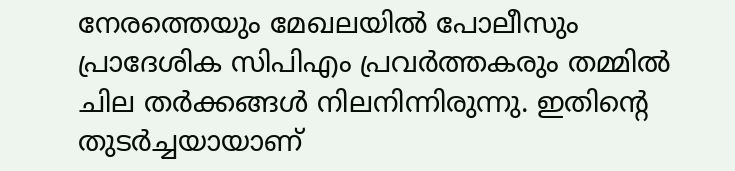നേരത്തെയും മേഖലയിൽ പോലീസും പ്രാദേശിക സിപിഎം പ്രവർത്തകരും തമ്മിൽ ചില തർക്കങ്ങൾ നിലനിന്നിരുന്നു. ഇതിന്റെ തുടർച്ചയായാണ്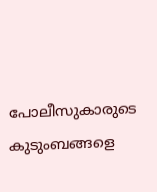പോലീസുകാരുടെ കുടുംബങ്ങളെ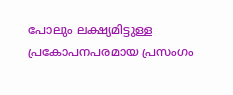പോലും ലക്ഷ്യമിട്ടുള്ള പ്രകോപനപരമായ പ്രസംഗം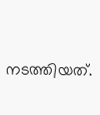നടത്തിയത്.